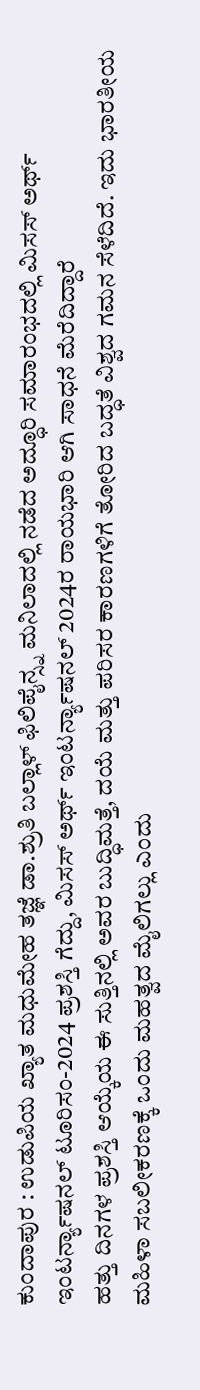ಕುಂದಾಪುರ : ಉಡುಪಿಯ ಖ್ಯಾತ ಮಧುಮೇಹ ತಜ್ಞೆ ಡಾ.ಶ್ರುತಿ ಬಲ್ಲಾಳ್ ಫಿಲಿಪೈನ್ಸ್ನ ಮನಿಲಾದಲ್ಲಿ ನಡೆದ ಅದ್ಧೂರಿ ಸಮಾರಂಭದಲ್ಲಿ ಮಿಸಸ್ ಅರ್ಥ್ ಇಂಟರ್ನ್ಯಾಷನಲ್ ಟೂರಿಸಂ-2024 ಪ್ರಶಸ್ತಿ ಗೆದ್ದು, ಮಿಸಸ್ ಅರ್ಥ್ ಇಂಟರ್ನ್ಯಾಷನಲ್ 2024ರ ರಾಯಭಾರಿ ಆಗಿ ಸಾಧನೆ ಮೆರೆದಿದ್ದಾರೆ
ಹತ್ತು ದಿನಗಳ ಪ್ರಶಸ್ತಿ ಆಯ್ಕೆಯ ಈ ಸುತ್ತಿನಲ್ಲಿ ಅವರ ಬುದ್ಧಿಮತ್ತೆ, ದಯೆ ಮತ್ತು ಪರಿಸರ ಕಾರಣಗಳಿಗೆ ತೋರಿದ ಬದ್ಧತೆ ವಿಶ್ವದ ಗಮನ ಸೆಳೆದಿದೆ. ಇದು ಭಾರತೀಯ ಮಹಿಳಾ ಸಬಲೀಕರಣಕ್ಕೆ ಒಂದು ಮಹತ್ವದ ಮೈಲಿಗಲ್ಲು ಎಂದು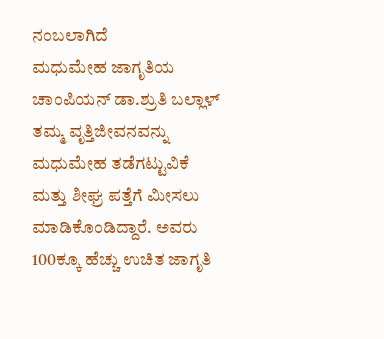ನಂಬಲಾಗಿದೆ
ಮಧುಮೇಹ ಜಾಗೃತಿಯ ಚಾಂಪಿಯನ್ ಡಾ.ಶ್ರುತಿ ಬಲ್ಲಾಳ್ ತಮ್ಮ ವೃತ್ತಿಜೀವನವನ್ನು ಮಧುಮೇಹ ತಡೆಗಟ್ಟುವಿಕೆ ಮತ್ತು ಶೀಘ್ರ ಪತ್ತೆಗೆ ಮೀಸಲು ಮಾಡಿಕೊಂಡಿದ್ದಾರೆ. ಅವರು 100ಕ್ಕೂ ಹೆಚ್ಚು ಉಚಿತ ಜಾಗೃತಿ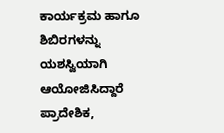ಕಾರ್ಯಕ್ರಮ ಹಾಗೂ ಶಿಬಿರಗಳನ್ನು ಯಶಸ್ವಿಯಾಗಿ ಆಯೋಜಿಸಿದ್ದಾರೆ
ಪ್ರಾದೇಶಿಕ,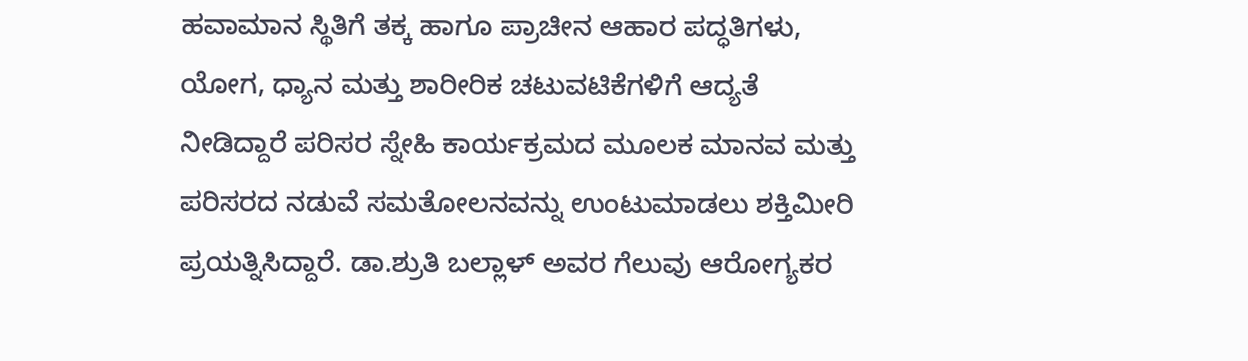ಹವಾಮಾನ ಸ್ಥಿತಿಗೆ ತಕ್ಕ ಹಾಗೂ ಪ್ರಾಚೀನ ಆಹಾರ ಪದ್ಧತಿಗಳು, ಯೋಗ, ಧ್ಯಾನ ಮತ್ತು ಶಾರೀರಿಕ ಚಟುವಟಿಕೆಗಳಿಗೆ ಆದ್ಯತೆ ನೀಡಿದ್ದಾರೆ ಪರಿಸರ ಸ್ನೇಹಿ ಕಾರ್ಯಕ್ರಮದ ಮೂಲಕ ಮಾನವ ಮತ್ತು ಪರಿಸರದ ನಡುವೆ ಸಮತೋಲನವನ್ನು ಉಂಟುಮಾಡಲು ಶಕ್ತಿಮೀರಿ ಪ್ರಯತ್ನಿಸಿದ್ದಾರೆ. ಡಾ.ಶ್ರುತಿ ಬಲ್ಲಾಳ್ ಅವರ ಗೆಲುವು ಆರೋಗ್ಯಕರ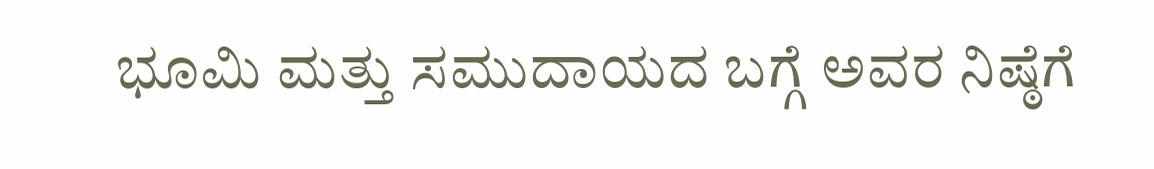ಭೂಮಿ ಮತ್ತು ಸಮುದಾಯದ ಬಗ್ಗೆ ಅವರ ನಿಷ್ಠೆಗೆ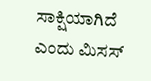ಸಾಕ್ಷಿಯಾಗಿದೆ ಎಂದು ಮಿಸಸ್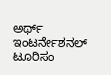ಅರ್ಥ್ ಇಂಟರ್ನೇಶನಲ್ ಟೂರಿಸಂ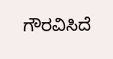ಗೌರವಿಸಿದೆ